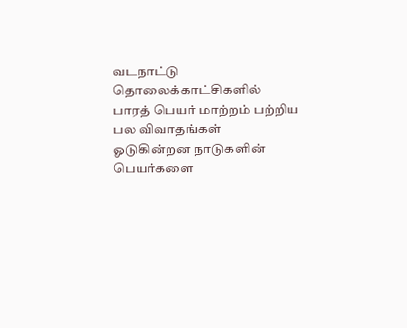வடநாட்டு தொலைக்காட்சிகளில் பாரத் பெயர் மாற்றம் பற்றிய பல விவாதங்கள் ஓடுகின்றன நாடுகளின் பெயர்களை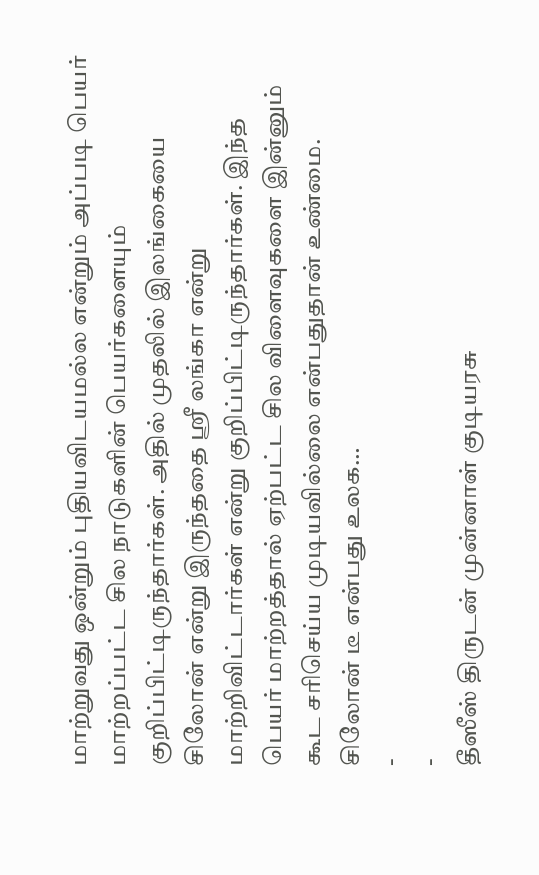மாற்றுவது ஒன்றும் புதியவிடயமல்ல என்றும் அப்படி பெயர் மாற்றப்பட்ட சில நாடுகளின் பெயர்களையும் குறிப்பிட்டிருந்தார்கள். அதில் முதலில் இலங்கையை சிலோன் என்று இருந்ததை ஸ்ரீ லங்கா என்று மாற்றிவிட்டார்கள் என்று குறிப்பிட்டிருந்தார்கள். இந்த பெயர் மாற்றத்தால் ஏற்பட்ட சில விளைவுகளை இன்னும் கூட சரிசெய்ய முடியவில்லை என்பதுதான் உண்மை. சிலோன் டீ என்பது உலக…
-
-
தீஸீஸ் திருடன் முன்னாள் குடியரசு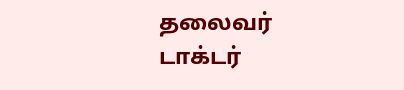தலைவர் டாக்டர்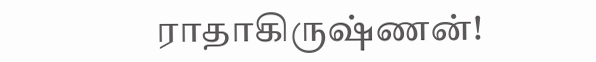ராதாகிருஷ்ணன்!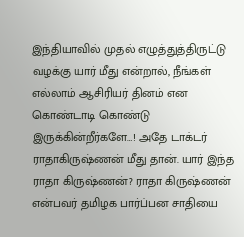இந்தியாவில் முதல் எழுத்துத்திருட்டு வழக்கு யார் மீது என்றால், நீங்கள் எல்லாம் ஆசிரியர் தினம் என கொண்டாடி கொண்டு இருக்கின்றீர்களே…! அதே டாக்டர் ராதாகிருஷ்ணன் மீது தான். யார் இந்த ராதா கிருஷ்ணன்? ராதா கிருஷ்ணன் என்பவர் தமிழக பார்ப்பன சாதியை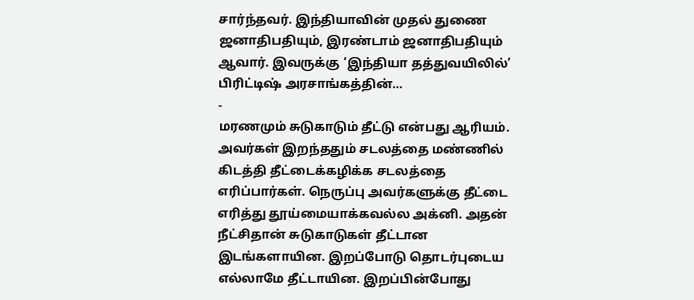சார்ந்தவர். இந்தியாவின் முதல் துணை ஜனாதிபதியும், இரண்டாம் ஜனாதிபதியும் ஆவார். இவருக்கு ‘இந்தியா தத்துவயிலில்’ பிரிட்டிஷ் அரசாங்கத்தின்…
-
மரணமும் சுடுகாடும் தீட்டு என்பது ஆரியம். அவர்கள் இறந்ததும் சடலத்தை மண்ணில் கிடத்தி தீட்டைக்கழிக்க சடலத்தை எரிப்பார்கள். நெருப்பு அவர்களுக்கு தீட்டை எரித்து தூய்மையாக்கவல்ல அக்னி. அதன் நீட்சிதான் சுடுகாடுகள் தீட்டான இடங்களாயின. இறப்போடு தொடர்புடைய எல்லாமே தீட்டாயின. இறப்பின்போது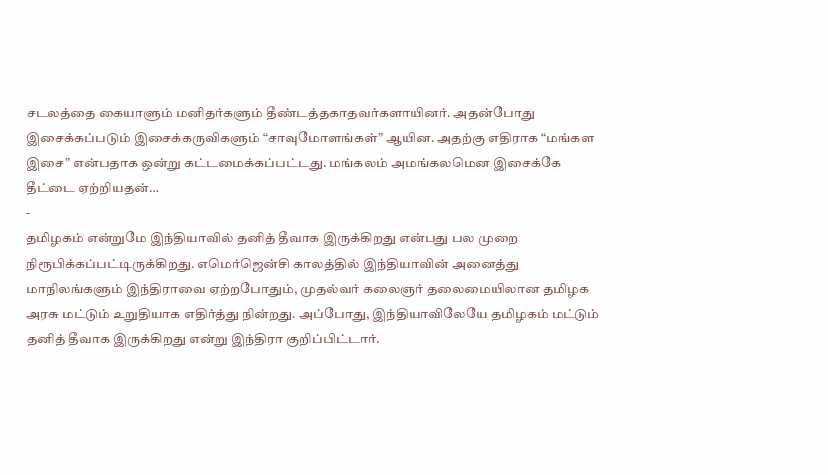சடலத்தை கையாளும் மனிதர்களும் தீண்டத்தகாதவர்களாயினர். அதன்போது இசைக்கப்படும் இசைக்கருவிகளும் “சாவுமோளங்கள்” ஆயின. அதற்கு எதிராக “மங்கள இசை” என்பதாக ஒன்று கட்டமைக்கப்பட்டது. மங்கலம் அமங்கலமென இசைக்கே தீட்டை ஏற்றியதன்…
-
தமிழகம் என்றுமே இந்தியாவில் தனித் தீவாக இருக்கிறது என்பது பல முறை நிரூபிக்கப்பட்டிருக்கிறது. எமெர்ஜென்சி காலத்தில் இந்தியாவின் அனைத்து மாநிலங்களும் இந்திராவை ஏற்றபோதும், முதல்வர் கலைஞர் தலைமையிலான தமிழக அரசு மட்டும் உறுதியாக எதிர்த்து நின்றது. அப்போது, இந்தியாவிலேயே தமிழகம் மட்டும் தனித் தீவாக இருக்கிறது என்று இந்திரா குறிப்பிட்டார்.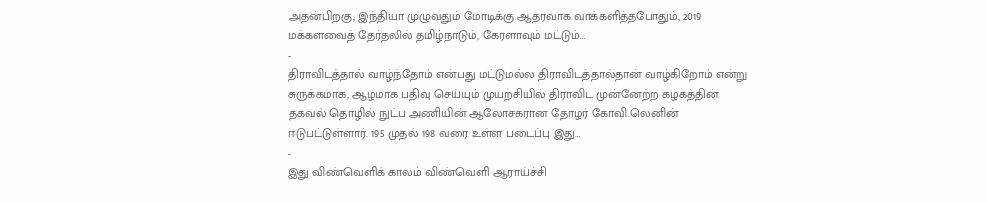அதன்பிறகு, இந்தியா முழுவதும் மோடிக்கு ஆதரவாக வாக்களித்தபோதும், 2019 மக்களவைத் தேர்தலில் தமிழ்நாடும், கேரளாவும் மட்டும்…
-
திராவிடத்தால் வாழ்ந்தோம் என்பது மட்டுமல்ல திராவிடத்தால்தான் வாழ்கிறோம் என்று சுருக்கமாக, ஆழமாக பதிவு செய்யும் முயற்சியில் திராவிட முன்னேற்ற கழகத்தின் தகவல் தொழில் நுட்ப அணியின் ஆலோசகரான தோழர் கோவி.லெனின் ஈடுபட்டுள்ளார். 195 முதல் 198 வரை உள்ள படைப்பு இது…
-
இது விண்வெளிக் காலம் விண்வெளி ஆராய்ச்சி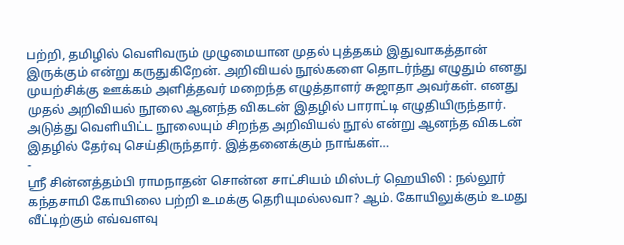பற்றி, தமிழில் வெளிவரும் முழுமையான முதல் புத்தகம் இதுவாகத்தான் இருக்கும் என்று கருதுகிறேன். அறிவியல் நூல்களை தொடர்ந்து எழுதும் எனது முயற்சிக்கு ஊக்கம் அளித்தவர் மறைந்த எழுத்தாளர் சுஜாதா அவர்கள். எனது முதல் அறிவியல் நூலை ஆனந்த விகடன் இதழில் பாராட்டி எழுதியிருந்தார். அடுத்து வெளியிட்ட நூலையும் சிறந்த அறிவியல் நூல் என்று ஆனந்த விகடன் இதழில் தேர்வு செய்திருந்தார். இத்தனைக்கும் நாங்கள்…
-
ஸ்ரீ சின்னத்தம்பி ராமநாதன் சொன்ன சாட்சியம் மிஸ்டர் ஹெயிலி : நல்லூர் கந்தசாமி கோயிலை பற்றி உமக்கு தெரியுமல்லவா? ஆம். கோயிலுக்கும் உமது வீட்டிற்கும் எவ்வளவு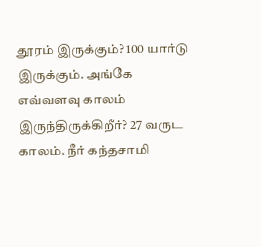தூரம் இருக்கும்? 100 யார்டு இருக்கும். அங்கே எவ்வளவு காலம் இருந்திருக்கிறீர்? 27 வருட காலம். நீர் கந்தசாமி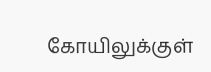கோயிலுக்குள்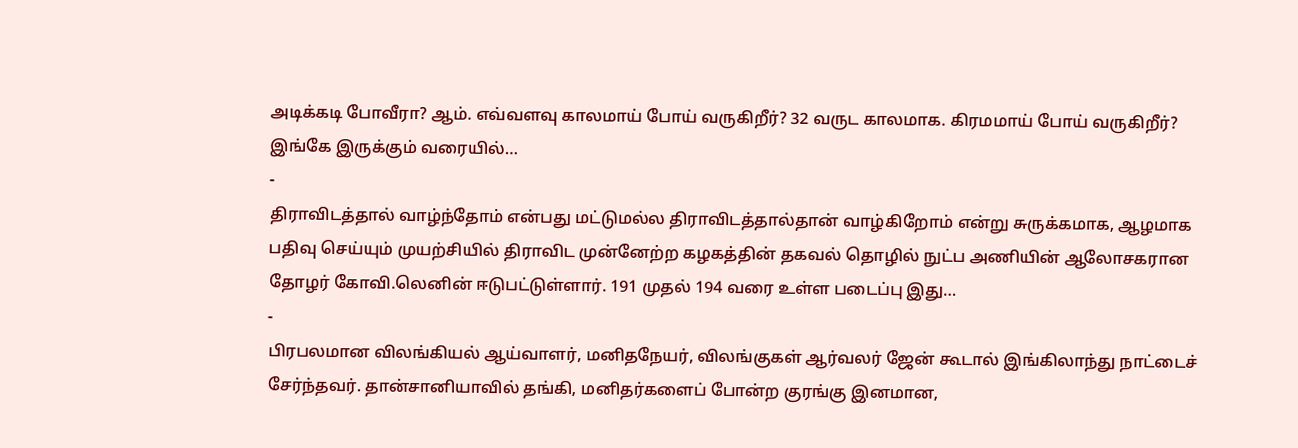அடிக்கடி போவீரா? ஆம். எவ்வளவு காலமாய் போய் வருகிறீர்? 32 வருட காலமாக. கிரமமாய் போய் வருகிறீர்? இங்கே இருக்கும் வரையில்…
-
திராவிடத்தால் வாழ்ந்தோம் என்பது மட்டுமல்ல திராவிடத்தால்தான் வாழ்கிறோம் என்று சுருக்கமாக, ஆழமாக பதிவு செய்யும் முயற்சியில் திராவிட முன்னேற்ற கழகத்தின் தகவல் தொழில் நுட்ப அணியின் ஆலோசகரான தோழர் கோவி.லெனின் ஈடுபட்டுள்ளார். 191 முதல் 194 வரை உள்ள படைப்பு இது…
-
பிரபலமான விலங்கியல் ஆய்வாளர், மனிதநேயர், விலங்குகள் ஆர்வலர் ஜேன் கூடால் இங்கிலாந்து நாட்டைச் சேர்ந்தவர். தான்சானியாவில் தங்கி, மனிதர்களைப் போன்ற குரங்கு இனமான,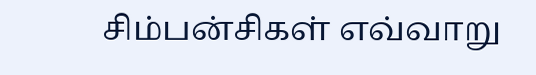சிம்பன்சிகள் எவ்வாறு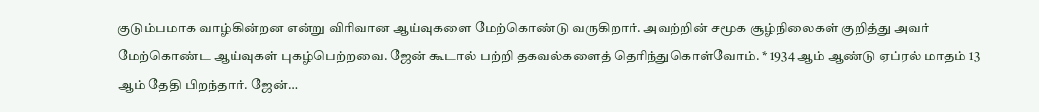குடும்பமாக வாழ்கின்றன என்று விரிவான ஆய்வுகளை மேற்கொண்டு வருகிறார். அவற்றின் சமூக சூழ்நிலைகள் குறித்து அவர் மேற்கொண்ட ஆய்வுகள் புகழ்பெற்றவை. ஜேன் கூடால் பற்றி தகவல்களைத் தெரிந்துகொள்வோம். * 1934 ஆம் ஆண்டு ஏப்ரல் மாதம் 13 ஆம் தேதி பிறந்தார். ஜேன்…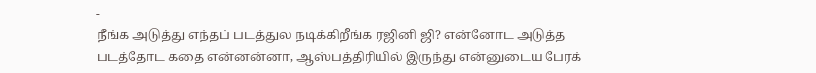-
நீங்க அடுத்து எந்தப் படத்துல நடிக்கிறீங்க ரஜினி ஜி? என்னோட அடுத்த படத்தோட கதை என்னன்னா, ஆஸ்பத்திரியில் இருந்து என்னுடைய பேரக்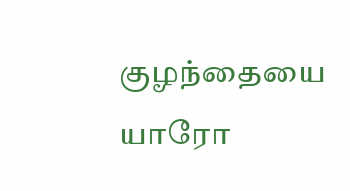குழந்தையை யாரோ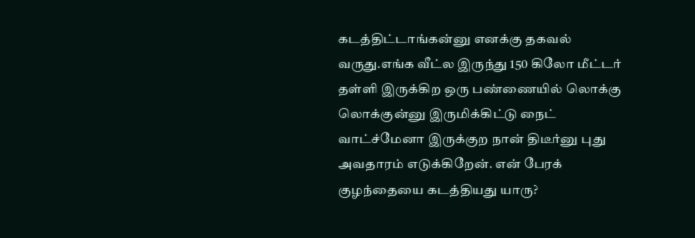கடத்திட்டாங்கன்னு எனக்கு தகவல் வருது.எங்க வீட்ல இருந்து 150 கிலோ மீட்டர் தள்ளி இருக்கிற ஒரு பண்ணையில் லொக்கு லொக்குன்னு இருமிக்கிட்டு நைட் வாட்ச்மேனா இருக்குற நான் திடீர்னு புது அவதாரம் எடுக்கிறேன். என் பேரக் குழந்தையை கடத்தியது யாரு?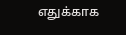எதுக்காக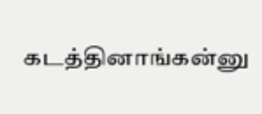கடத்தினாங்கன்னு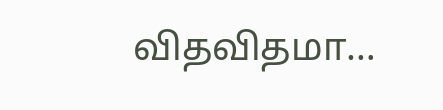விதவிதமா…